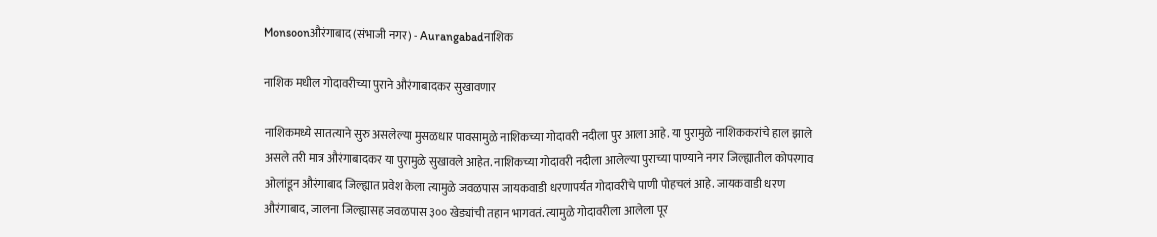Monsoonऔरंगाबाद (संभाजी नगर) - Aurangabadनाशिक

नाशिक मधील गोदावरीच्या पुराने औरंगाबादकर सुखावणार

नाशिकमध्ये सातत्याने सुरु असलेल्या मुसळधार पावसामुळे नाशिकच्या गोदावरी नदीला पुर आला आहे. या पुरामुळे नाशिककरांचे हाल झाले असले तरी मात्र औरंगाबादकर या पुरामुळे सुखावले आहेत. नाशिकच्या गोदावरी नदीला आलेल्या पुराच्या पाण्याने नगर जिल्ह्यातील कोपरगाव ओलांडून औरंगाबाद जिल्ह्यात प्रवेश केला त्यामुळे जवळपास जायकवाडी धरणापर्यंत गोदावरीचे पाणी पोहचलं आहे. जायकवाडी धरण औरंगाबाद, जालना जिल्ह्यासह जवळपास ३०० खेड्यांची तहान भागवतं. त्यामुळे गोदावरीला आलेला पूर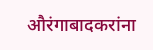औरंगाबादकरांना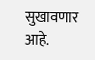सुखावणार आहे.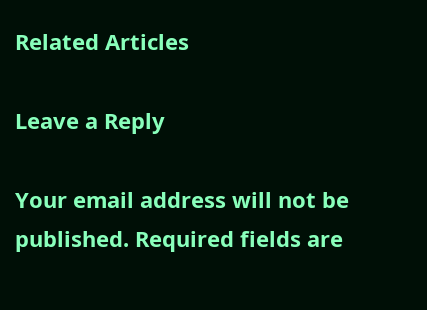Related Articles

Leave a Reply

Your email address will not be published. Required fields are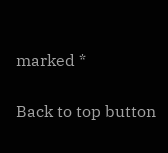marked *

Back to top button